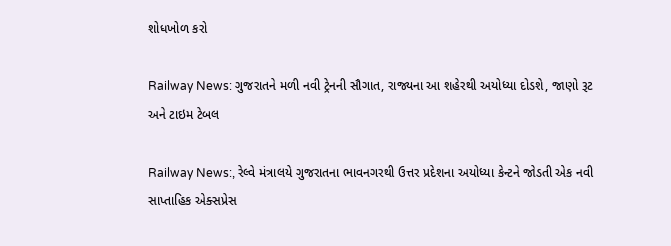શોધખોળ કરો

Railway News: ગુજરાતને મળી નવી ટ્રેનની સૌગાત, રાજ્યના આ શહેરથી અયોધ્યા દોડશે, જાણો રૂટ અને ટાઇમ ટેબલ

Railway News:, રેલ્વે મંત્રાલયે ગુજરાતના ભાવનગરથી ઉત્તર પ્રદેશના અયોધ્યા કેન્ટને જોડતી એક નવી સાપ્તાહિક એક્સપ્રેસ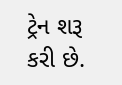ટ્રેન શરૂ કરી છે.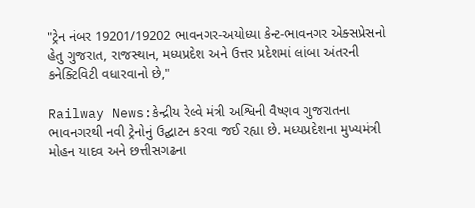"ટ્રેન નંબર 19201/19202 ભાવનગર-અયોધ્યા કેન્ટ-ભાવનગર એક્સપ્રેસનો હેતુ ગુજરાત, રાજસ્થાન, મધ્યપ્રદેશ અને ઉત્તર પ્રદેશમાં લાંબા અંતરની કનેક્ટિવિટી વધારવાનો છે,"

Railway News:કેન્દ્રીય રેલ્વે મંત્રી અશ્વિની વૈષ્ણવ ગુજરાતના ભાવનગરથી નવી ટ્રેનોનું ઉદ્ઘાટન કરવા જઈ રહ્યા છે. મધ્યપ્રદેશના મુખ્યમંત્રી મોહન યાદવ અને છત્તીસગઢના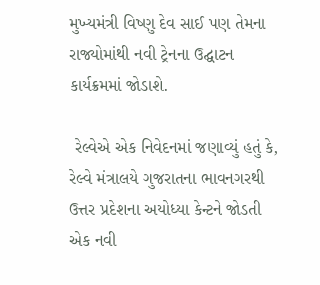મુખ્યમંત્રી વિષ્ણુ દેવ સાઈ પણ તેમના રાજ્યોમાંથી નવી ટ્રેનના ઉદ્ઘાટન કાર્યક્રમમાં જોડાશે.

 રેલ્વેએ એક નિવેદનમાં જણાવ્યું હતું કે, રેલ્વે મંત્રાલયે ગુજરાતના ભાવનગરથી ઉત્તર પ્રદેશના અયોધ્યા કેન્ટને જોડતી એક નવી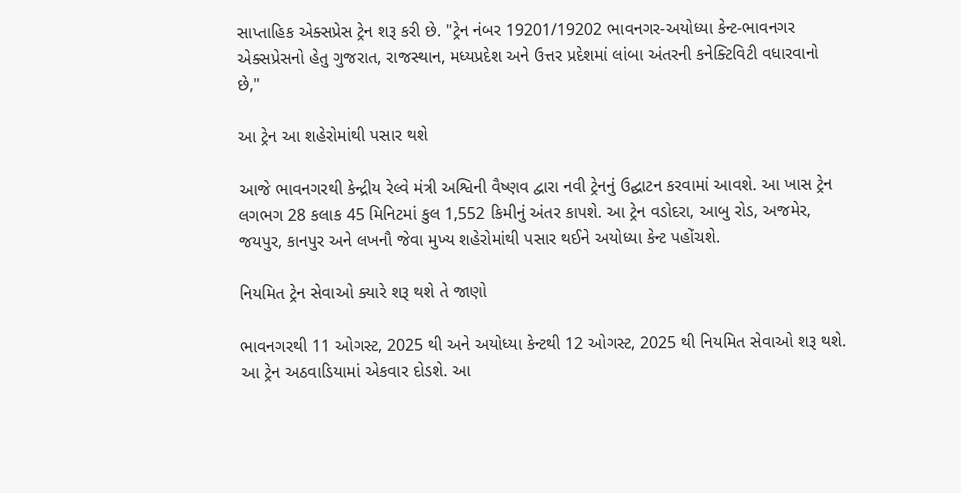સાપ્તાહિક એક્સપ્રેસ ટ્રેન શરૂ કરી છે. "ટ્રેન નંબર 19201/19202 ભાવનગર-અયોધ્યા કેન્ટ-ભાવનગર એક્સપ્રેસનો હેતુ ગુજરાત, રાજસ્થાન, મધ્યપ્રદેશ અને ઉત્તર પ્રદેશમાં લાંબા અંતરની કનેક્ટિવિટી વધારવાનો છે,"

આ ટ્રેન આ શહેરોમાંથી પસાર થશે

આજે ભાવનગરથી કેન્દ્રીય રેલ્વે મંત્રી અશ્વિની વૈષ્ણવ દ્વારા નવી ટ્રેનનું ઉદ્ઘાટન કરવામાં આવશે. આ ખાસ ટ્રેન લગભગ 28 કલાક 45 મિનિટમાં કુલ 1,552 કિમીનું અંતર કાપશે. આ ટ્રેન વડોદરા, આબુ રોડ, અજમેર, જયપુર, કાનપુર અને લખનૌ જેવા મુખ્ય શહેરોમાંથી પસાર થઈને અયોધ્યા કેન્ટ પહોંચશે.

નિયમિત ટ્રેન સેવાઓ ક્યારે શરૂ થશે તે જાણો

ભાવનગરથી 11 ઓગસ્ટ, 2025 થી અને અયોધ્યા કેન્ટથી 12 ઓગસ્ટ, 2025 થી નિયમિત સેવાઓ શરૂ થશે. આ ટ્રેન અઠવાડિયામાં એકવાર દોડશે. આ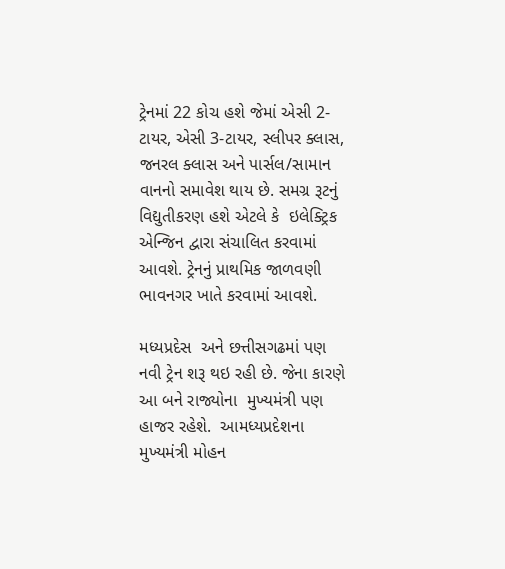ટ્રેનમાં 22 કોચ હશે જેમાં એસી 2-ટાયર, એસી 3-ટાયર, સ્લીપર ક્લાસ, જનરલ ક્લાસ અને પાર્સલ/સામાન વાનનો સમાવેશ થાય છે. સમગ્ર રૂટનું વિદ્યુતીકરણ હશે એટલે કે  ઇલેક્ટ્રિક એન્જિન દ્વારા સંચાલિત કરવામાં આવશે. ટ્રેનનું પ્રાથમિક જાળવણી ભાવનગર ખાતે કરવામાં આવશે.

મધ્યપ્રદેસ  અને છત્તીસગઢમાં પણ નવી ટ્રેન શરૂ થઇ રહી છે. જેના કારણે આ બને રાજ્યોના  મુખ્યમંત્રી પણ હાજર રહેશે.  આમધ્યપ્રદેશના મુખ્યમંત્રી મોહન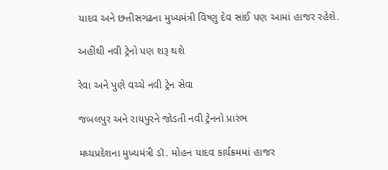યાદવ અને છત્તીસગઢના મુખ્યમંત્રી વિષ્ણુ દેવ સાંઈ પણ આમાં હાજર રહેશે.

અહીંથી નવી ટ્રેનો પણ શરૂ થશે

રેવા અને પુણે વચ્ચે નવી ટ્રેન સેવા

જબલપુર અને રાયપુરને જોડતી નવી ટ્રેનનો પ્રારંભ

મધ્યપ્રદેશના મુખ્યમંત્રી ડૉ. મોહન યાદવ કાર્યક્રમમાં હાજર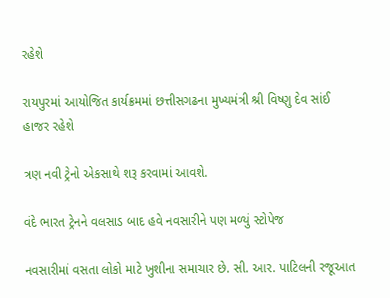રહેશે

રાયપુરમાં આયોજિત કાર્યક્રમમાં છત્તીસગઢના મુખ્યમંત્રી શ્રી વિષ્ણુ દેવ સાંઈ હાજર રહેશે

ત્રણ નવી ટ્રેનો એકસાથે શરૂ કરવામાં આવશે.

વંદે ભારત ટ્રેનને વલસાડ બાદ હવે નવસારીને પણ મળ્યું સ્ટોપેજ

નવસારીમાં વસતા લોકો માટે ખુશીના સમાચાર છે. સી. આર. પાટિલની રજૂઆત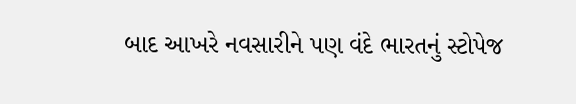બાદ આખરે નવસારીને પણ વંદે ભારતનું સ્ટોપેજ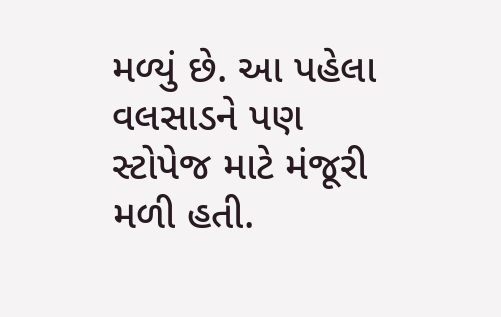મળ્યું છે. આ પહેલા વલસાડને પણ સ્ટોપેજ માટે મંજૂરી મળી હતી.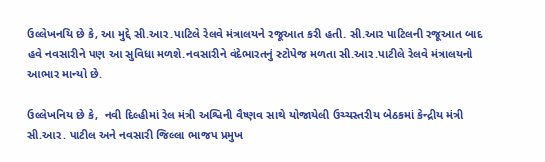ઉલ્લેખનયિ છે કે, આ મુદ્દે સી.આર.પાટિલે રેલવે મંત્રાલયને રજૂઆત કરી હતી. સી.આર પાટિલની રજૂઆત બાદ હવે નવસારીને પણ આ સુવિધા મળશે.નવસારીને વંદેભારતનું સ્ટોપેજ મળતા સી.આર.પાટીલે રેલવે મંત્રાલયનો આભાર માન્યો છે.

ઉલ્લેખનિય છે કે,  નવી દિલ્હીમાં રેલ મંત્રી અશ્વિની વૈષ્ણવ સાથે યોજાયેલી ઉચ્ચસ્તરીય બેઠકમાં કેન્દ્રીય મંત્રી સી.આર. પાટીલ અને નવસારી જિલ્લા ભાજપ પ્રમુખ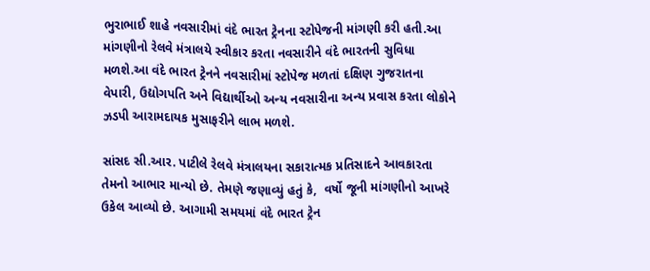ભુરાભાઈ શાહે નવસારીમાં વંદે ભારત ટ્રેનના સ્ટોપેજની માંગણી કરી હતી.આ માંગણીનો રેલવે મંત્રાલયે સ્વીકાર કરતા નવસારીને વંદે ભારતની સુવિધા મળશે.આ વંદે ભારત ટ્રેનને નવસારીમાં સ્ટોપેજ મળતાં દક્ષિણ ગુજરાતના  વેપારી, ઉદ્યોગપતિ અને વિદ્યાર્થીઓ અન્ય નવસારીના અન્ય પ્રવાસ કરતા લોકોને ઝડપી આરામદાયક મુસાફરીને લાભ મળશે.

સાંસદ સી.આર. પાટીલે રેલવે મંત્રાલયના સકારાત્મક પ્રતિસાદને આવકારતા તેમનો આભાર માન્યો છે. તેમણે જણાવ્યું હતું કે,  વર્ષો જૂની માંગણીનો આખરે  ઉકેલ આવ્યો છે. આગામી સમયમાં વંદે ભારત ટ્રેન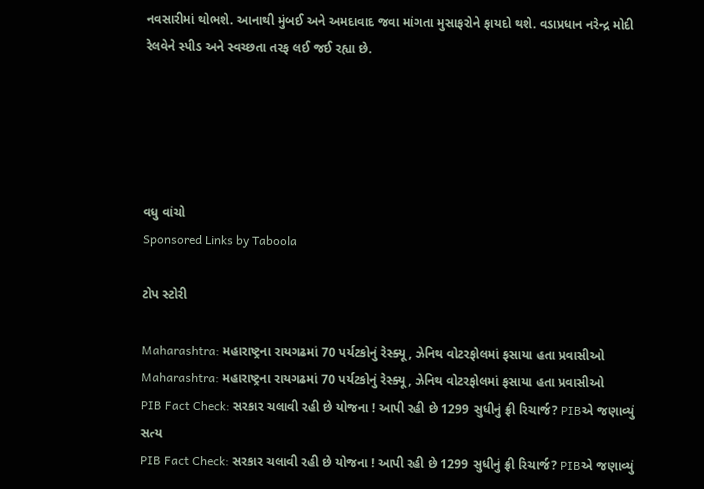નવસારીમાં થોભશે. આનાથી મુંબઈ અને અમદાવાદ જવા માંગતા મુસાફરોને ફાયદો થશે. વડાપ્રધાન નરેન્દ્ર મોદી રેલવેને સ્પીડ અને સ્વચ્છતા તરફ લઈ જઈ રહ્યા છે.





વધુ વાંચો
Sponsored Links by Taboola

ટોપ સ્ટોરી

Maharashtra: મહારાષ્ટ્રના રાયગઢમાં 70 પર્યટકોનું રેસ્ક્યૂ, ઝેનિથ વોટરફોલમાં ફસાયા હતા પ્રવાસીઓ
Maharashtra: મહારાષ્ટ્રના રાયગઢમાં 70 પર્યટકોનું રેસ્ક્યૂ, ઝેનિથ વોટરફોલમાં ફસાયા હતા પ્રવાસીઓ
PIB Fact Check: સરકાર ચલાવી રહી છે યોજના ! આપી રહી છે 1299 સુધીનું ફ્રી રિચાર્જ? PIBએ જણાવ્યું સત્ય
PIB Fact Check: સરકાર ચલાવી રહી છે યોજના ! આપી રહી છે 1299 સુધીનું ફ્રી રિચાર્જ? PIBએ જણાવ્યું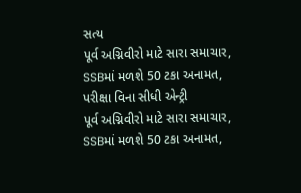સત્ય
પૂર્વ અગ્નિવીરો માટે સારા સમાચાર, SSBમાં મળશે 50 ટકા અનામત, પરીક્ષા વિના સીધી એન્ટ્રી
પૂર્વ અગ્નિવીરો માટે સારા સમાચાર, SSBમાં મળશે 50 ટકા અનામત,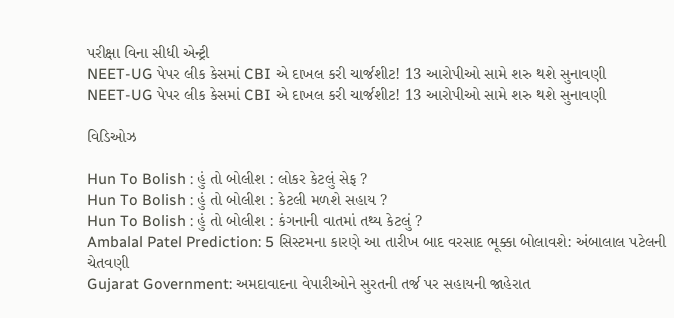પરીક્ષા વિના સીધી એન્ટ્રી
NEET-UG પેપર લીક કેસમાં CBI એ દાખલ કરી ચાર્જશીટ! 13 આરોપીઓ સામે શરુ થશે સુનાવણી
NEET-UG પેપર લીક કેસમાં CBI એ દાખલ કરી ચાર્જશીટ! 13 આરોપીઓ સામે શરુ થશે સુનાવણી

વિડિઓઝ

Hun To Bolish : હું તો બોલીશ : લોકર કેટલું સેફ ?
Hun To Bolish : હું તો બોલીશ : કેટલી મળશે સહાય ?
Hun To Bolish : હું તો બોલીશ : કંગનાની વાતમાં તથ્ય કેટલું ?
Ambalal Patel Prediction: 5 સિસ્ટમના કારણે આ તારીખ બાદ વરસાદ ભૂક્કા બોલાવશે: અંબાલાલ પટેલની ચેતવણી
Gujarat Government: અમદાવાદના વેપારીઓને સુરતની તર્જ પર સહાયની જાહેરાત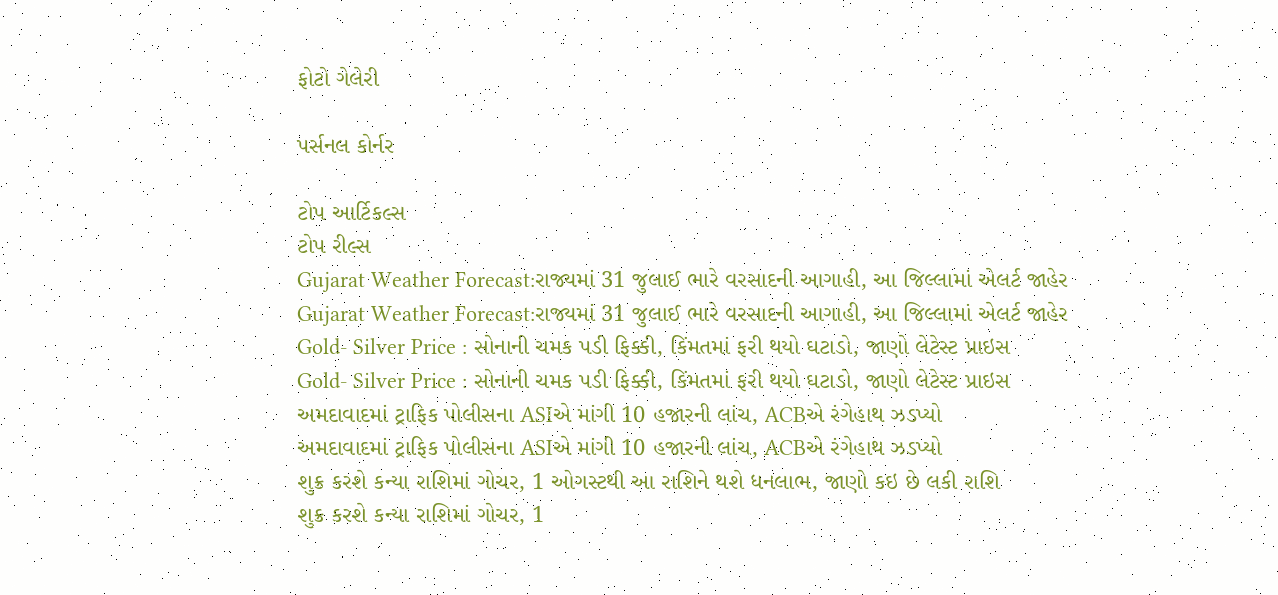ફોટો ગેલેરી

પર્સનલ કોર્નર

ટોપ આર્ટિકલ્સ
ટોપ રીલ્સ
Gujarat Weather Forecast:રાજ્યમાં 31 જુલાઈ ભારે વરસાદની આગાહી, આ જિલ્લામાં એલર્ટ જાહેર
Gujarat Weather Forecast:રાજ્યમાં 31 જુલાઈ ભારે વરસાદની આગાહી, આ જિલ્લામાં એલર્ટ જાહેર
Gold- Silver Price : સોનાની ચમક પડી ફિક્કી, કિંમતમાં ફરી થયો ઘટાડો, જાણો લેટેસ્ટ પ્રાઇસ
Gold- Silver Price : સોનાની ચમક પડી ફિક્કી, કિંમતમાં ફરી થયો ઘટાડો, જાણો લેટેસ્ટ પ્રાઇસ
અમદાવાદમાં ટ્રાફિક પોલીસના ASIએ માંગી 10 હજારની લાંચ, ACBએ રંગેહાથ ઝડપ્યો
અમદાવાદમાં ટ્રાફિક પોલીસના ASIએ માંગી 10 હજારની લાંચ, ACBએ રંગેહાથ ઝડપ્યો
શુક્ર કરશે કન્યા રાશિમાં ગોચર, 1 ઓગસ્ટથી આ રાશિને થશે ધનલાભ, જાણો કઇ છે લકી રાશિ
શુક્ર કરશે કન્યા રાશિમાં ગોચર, 1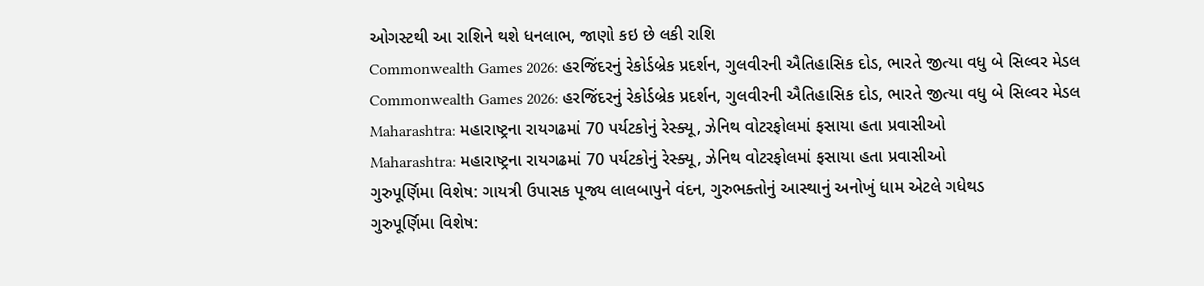ઓગસ્ટથી આ રાશિને થશે ધનલાભ, જાણો કઇ છે લકી રાશિ
Commonwealth Games 2026: હરજિંદરનું રેકોર્ડબ્રેક પ્રદર્શન, ગુલવીરની ઐતિહાસિક દોડ, ભારતે જીત્યા વધુ બે સિલ્વર મેડલ
Commonwealth Games 2026: હરજિંદરનું રેકોર્ડબ્રેક પ્રદર્શન, ગુલવીરની ઐતિહાસિક દોડ, ભારતે જીત્યા વધુ બે સિલ્વર મેડલ
Maharashtra: મહારાષ્ટ્રના રાયગઢમાં 70 પર્યટકોનું રેસ્ક્યૂ, ઝેનિથ વોટરફોલમાં ફસાયા હતા પ્રવાસીઓ
Maharashtra: મહારાષ્ટ્રના રાયગઢમાં 70 પર્યટકોનું રેસ્ક્યૂ, ઝેનિથ વોટરફોલમાં ફસાયા હતા પ્રવાસીઓ
ગુરુપૂર્ણિમા વિશેષ: ગાયત્રી ઉપાસક પૂજ્ય લાલબાપુને વંદન, ગુરુભક્તોનું આસ્થાનું અનોખું ધામ એટલે ગધેથડ
ગુરુપૂર્ણિમા વિશેષ: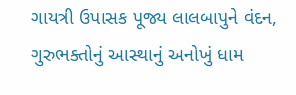ગાયત્રી ઉપાસક પૂજ્ય લાલબાપુને વંદન, ગુરુભક્તોનું આસ્થાનું અનોખું ધામ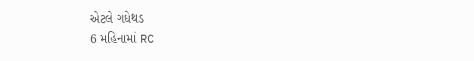એટલે ગધેથડ
6 મહિનામાં RC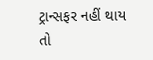ટ્રાન્સફર નહીં થાય તો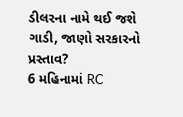ડીલરના નામે થઈ જશે ગાડી, જાણો સરકારનો પ્રસ્તાવ?
6 મહિનામાં RC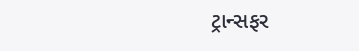ટ્રાન્સફર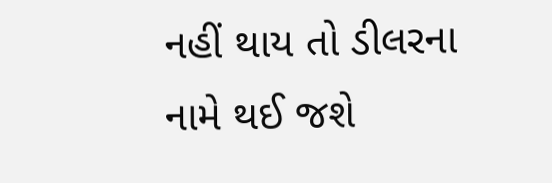નહીં થાય તો ડીલરના નામે થઈ જશે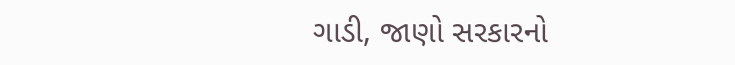ગાડી, જાણો સરકારનો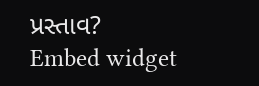પ્રસ્તાવ?
Embed widget